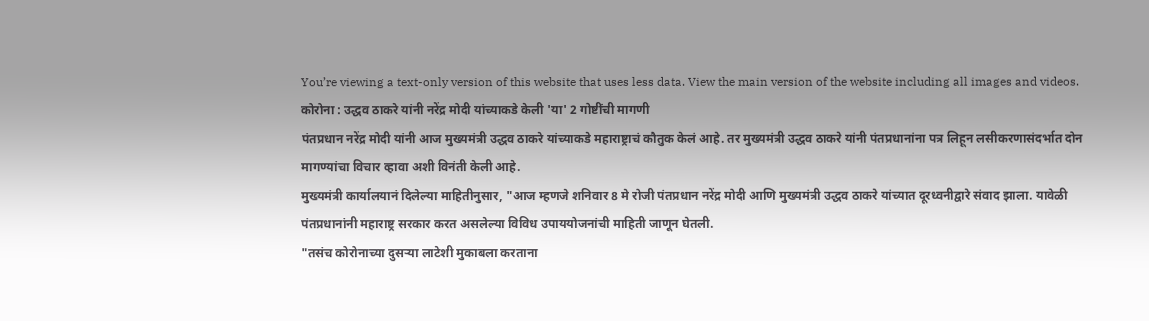You’re viewing a text-only version of this website that uses less data. View the main version of the website including all images and videos.
कोरोना : उद्धव ठाकरे यांनी नरेंद्र मोदी यांच्याकडे केली 'या' 2 गोष्टींची मागणी
पंतप्रधान नरेंद्र मोदी यांनी आज मुख्यमंत्री उद्धव ठाकरे यांच्याकडे महाराष्ट्राचं कौतुक केलं आहे. तर मुख्यमंत्री उद्धव ठाकरे यांनी पंतप्रधानांना पत्र लिहून लसीकरणासंदर्भात दोन मागण्यांचा विचार व्हावा अशी विनंती केली आहे.
मुख्यमंत्री कार्यालयानं दिलेल्या माहितीनुसार, "आज म्हणजे शनिवार 8 मे रोजी पंतप्रधान नरेंद्र मोदी आणि मुख्यमंत्री उद्धव ठाकरे यांच्यात दूरध्वनीद्वारे संवाद झाला. यावेळी पंतप्रधानांनी महाराष्ट्र सरकार करत असलेल्या विविध उपाययोजनांची माहिती जाणून घेतली.
"तसंच कोरोनाच्या दुसऱ्या लाटेशी मुकाबला करताना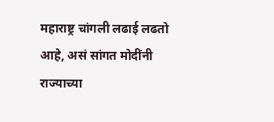महाराष्ट्र चांगली लढाई लढतो आहे, असं सांगत मोदींनी राज्याच्या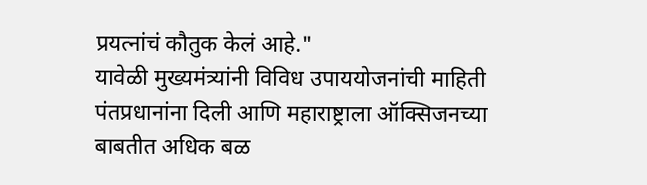प्रयत्नांचं कौतुक केलं आहे."
यावेळी मुख्यमंत्र्यांनी विविध उपाययोजनांची माहिती पंतप्रधानांना दिली आणि महाराष्ट्राला ऑक्सिजनच्या बाबतीत अधिक बळ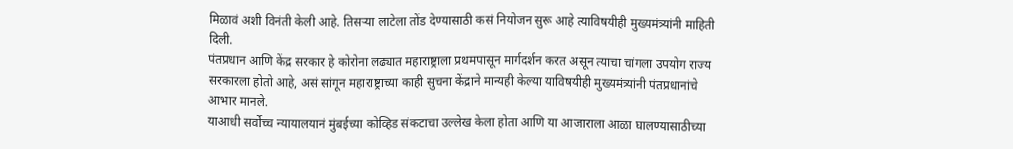मिळावं अशी विनंती केली आहे. तिसऱ्या लाटेला तोंड देण्यासाठी कसं नियोजन सुरू आहे त्याविषयीही मुख्यमंत्र्यांनी माहिती दिली.
पंतप्रधान आणि केंद्र सरकार हे कोरोना लढ्यात महाराष्ट्राला प्रथमपासून मार्गदर्शन करत असून त्याचा चांगला उपयोग राज्य सरकारला होतो आहे, असं सांगून महाराष्ट्राच्या काही सुचना केंद्राने मान्यही केल्या याविषयीही मुख्यमंत्र्यांनी पंतप्रधानांचे आभार मानले.
याआधी सर्वोच्च न्यायालयानं मुंबईच्या कोव्हिड संकटाचा उल्लेख केला होता आणि या आजाराला आळा घालण्यासाठीच्या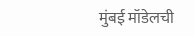मुंबई मॉडेलची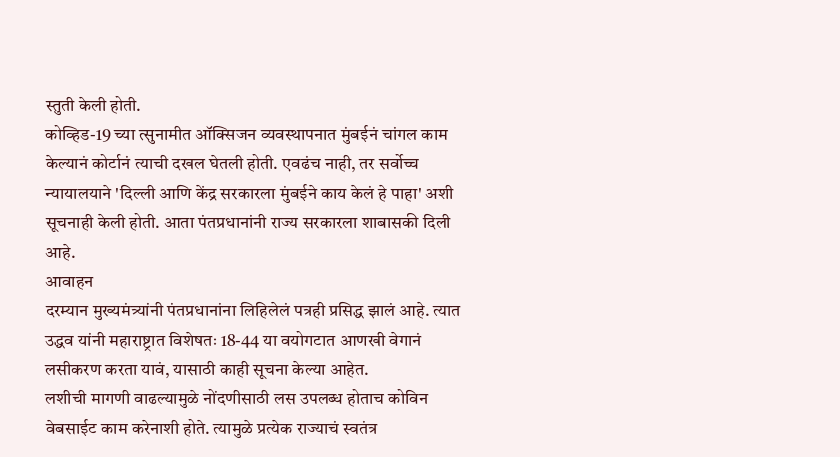स्तुती केली होती.
कोव्हिड-19 च्या त्सुनामीत ऑक्सिजन व्यवस्थापनात मुंबईनं चांगल काम केल्यानं कोर्टानं त्याची दखल घेतली होती. एवढंच नाही, तर सर्वोच्च न्यायालयाने 'दिल्ली आणि केंद्र सरकारला मुंबईने काय केलं हे पाहा' अशी सूचनाही केली होती. आता पंतप्रधानांनी राज्य सरकारला शाबासकी दिली आहे.
आवाहन
दरम्यान मुख्यमंत्र्यांनी पंतप्रधानांना लिहिलेलं पत्रही प्रसिद्ध झालं आहे. त्यात उद्धव यांनी महाराष्ट्रात विशेषतः 18-44 या वयोगटात आणखी वेगानं लसीकरण करता यावं, यासाठी काही सूचना केल्या आहेत.
लशीची मागणी वाढल्यामुळे नोंदणीसाठी लस उपलब्ध होताच कोविन वेबसाईट काम करेनाशी होते. त्यामुळे प्रत्येक राज्याचं स्वतंत्र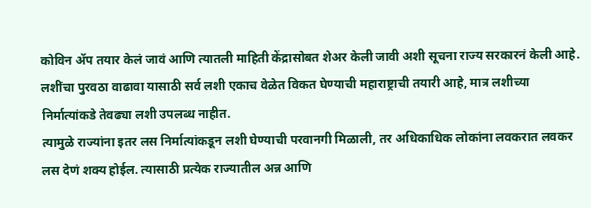कोविन ॲप तयार केलं जावं आणि त्यातली माहिती केंद्रासोबत शेअर केली जावी अशी सूचना राज्य सरकारनं केली आहे.
लशींचा पुरवठा वाढावा यासाठी सर्व लशी एकाच वेळेत विकत घेण्याची महाराष्ट्राची तयारी आहे, मात्र लशीच्या निर्मात्यांकडे तेवढ्या लशी उपलब्ध नाहीत.
त्यामुळे राज्यांना इतर लस निर्मात्यांकडून लशी घेण्याची परवानगी मिळाली, तर अधिकाधिक लोकांना लवकरात लवकर लस देणं शक्य होईल. त्यासाठी प्रत्येक राज्यातील अन्न आणि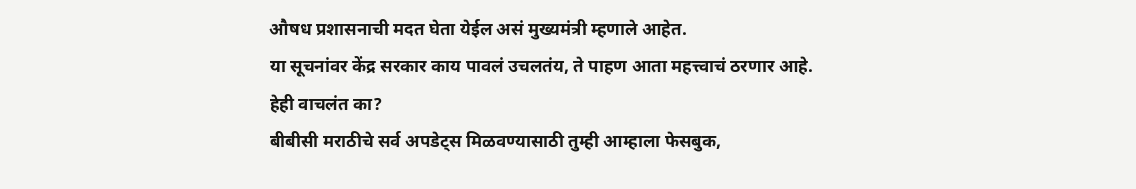औषध प्रशासनाची मदत घेता येईल असं मुख्यमंत्री म्हणाले आहेत.
या सूचनांवर केंद्र सरकार काय पावलं उचलतंय, ते पाहण आता महत्त्वाचं ठरणार आहे.
हेही वाचलंत का?
बीबीसी मराठीचे सर्व अपडेट्स मिळवण्यासाठी तुम्ही आम्हाला फेसबुक,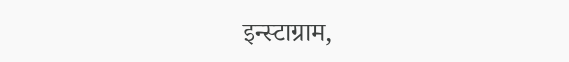इन्स्टाग्राम,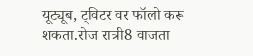यूट्यूब, ट्विटर वर फॉलो करू शकता.रोज रात्री8 वाजता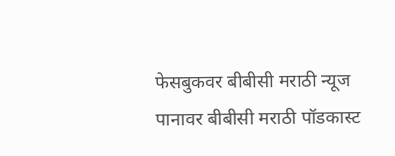फेसबुकवर बीबीसी मराठी न्यूज पानावर बीबीसी मराठी पॉडकास्ट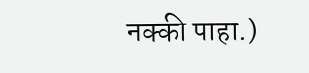नक्की पाहा.)